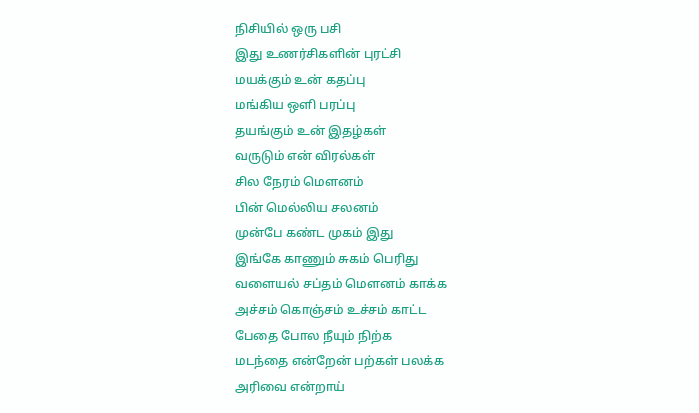நிசியில் ஒரு பசி
இது உணர்சிகளின் புரட்சி
மயக்கும் உன் கதப்பு
மங்கிய ஒளி பரப்பு
தயங்கும் உன் இதழ்கள்
வருடும் என் விரல்கள்
சில நேரம் மௌனம்
பின் மெல்லிய சலனம்
முன்பே கண்ட முகம் இது
இங்கே காணும் சுகம் பெரிது
வளையல் சப்தம் மௌனம் காக்க
அச்சம் கொஞ்சம் உச்சம் காட்ட
பேதை போல நீயும் நிற்க
மடந்தை என்றேன் பற்கள் பலக்க
அரிவை என்றாய்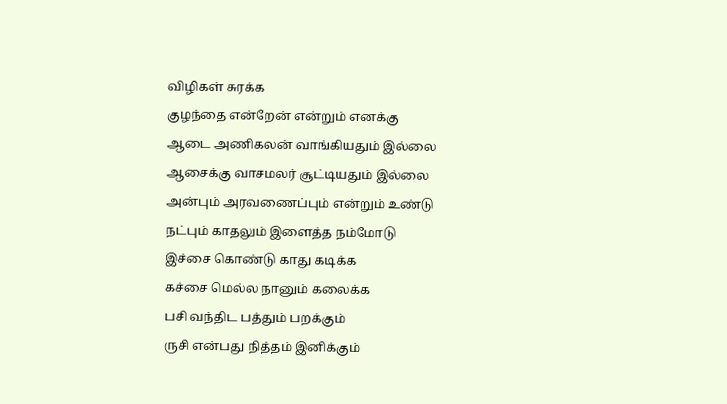விழிகள் சுரக்க
குழந்தை என்றேன் என்றும் எனக்கு
ஆடை அணிகலன் வாங்கியதும் இல்லை
ஆசைக்கு வாசமலர் சூட்டியதும் இல்லை
அன்பும் அரவணைப்பும் என்றும் உண்டு
நட்பும் காதலும் இளைத்த நம்மோடு
இச்சை கொண்டு காது கடிக்க
கச்சை மெல்ல நானும் கலைக்க
பசி வந்திட பத்தும் பறக்கும்
ருசி என்பது நித்தம் இனிக்கும்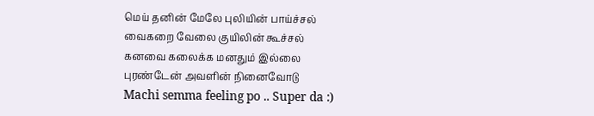மெய் தனின் மேலே புலியின் பாய்ச்சல்
வைகறை வேலை குயிலின் கூச்சல்
கனவை கலைக்க மனதும் இல்லை
புரண்டேன் அவளின் நினைவோடு
Machi semma feeling po .. Super da :)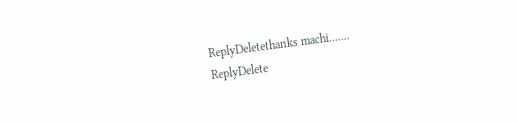ReplyDeletethanks machi.......
ReplyDelete